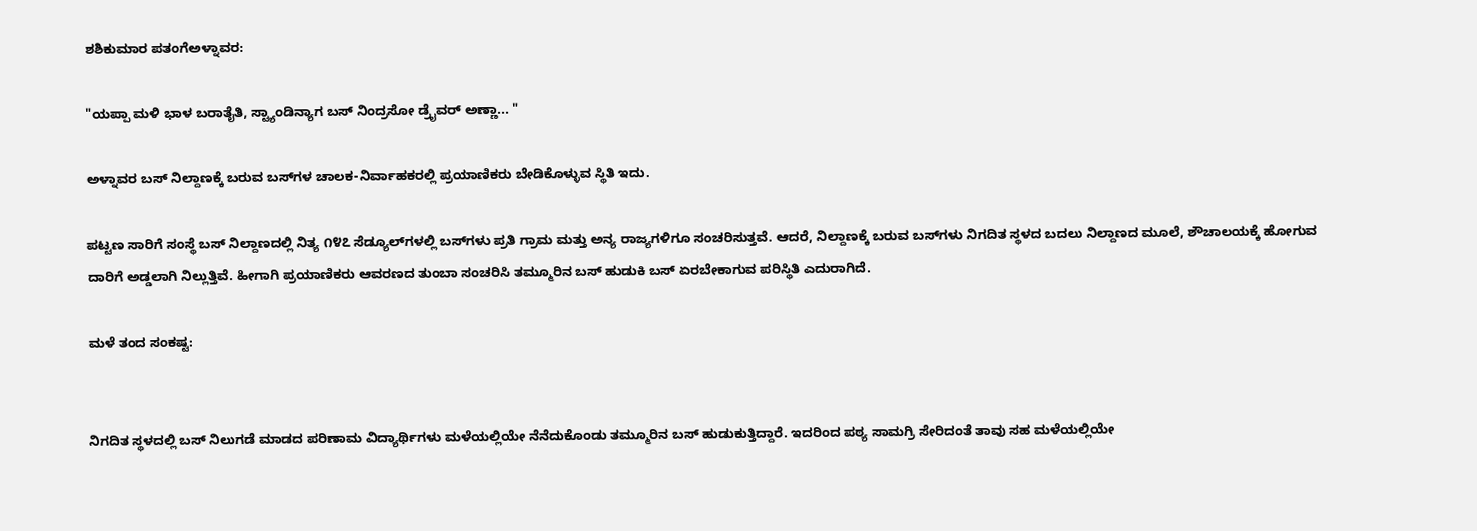ಶಶಿಕುಮಾರ ಪತಂಗೆಅಳ್ನಾವರ:

"ಯಪ್ಪಾ ಮಳಿ ಭಾಳ ಬರಾತೈತಿ, ಸ್ಟ್ಯಾಂಡಿನ್ಯಾಗ ಬಸ್ ನಿಂದ್ರಸೋ ಡ್ರೈವರ್‌ ಅಣ್ಣಾ... "

ಅಳ್ನಾವರ ಬಸ್ ನಿಲ್ದಾಣಕ್ಕೆ ಬರುವ ಬಸ್‌ಗಳ ಚಾಲಕ-ನಿರ್ವಾಹಕರಲ್ಲಿ ಪ್ರಯಾಣಿಕರು ಬೇಡಿಕೊಳ್ಳುವ ಸ್ಥಿತಿ ಇದು.

ಪಟ್ಟಣ ಸಾರಿಗೆ ಸಂಸ್ಥೆ ಬಸ್ ನಿಲ್ದಾಣದಲ್ಲಿ ನಿತ್ಯ ೧೪೭ ಸೆಡ್ಯೂಲ್‌ಗಳಲ್ಲಿ ಬಸ್‌ಗಳು ಪ್ರತಿ ಗ್ರಾಮ ಮತ್ತು ಅನ್ಯ ರಾಜ್ಯಗಳಿಗೂ ಸಂಚರಿಸುತ್ತವೆ. ಆದರೆ, ನಿಲ್ದಾಣಕ್ಕೆ ಬರುವ ಬಸ್‌ಗಳು ನಿಗದಿತ ಸ್ಥಳದ ಬದಲು ನಿಲ್ದಾಣದ ಮೂಲೆ, ಶೌಚಾಲಯಕ್ಕೆ ಹೋಗುವ ದಾರಿಗೆ ಅಡ್ಡಲಾಗಿ ನಿಲ್ಲುತ್ತಿವೆ. ಹೀಗಾಗಿ ಪ್ರಯಾಣಿಕರು ಆವರಣದ ತುಂಬಾ ಸಂಚರಿಸಿ ತಮ್ಮೂರಿನ ಬಸ್‌ ಹುಡುಕಿ ಬಸ್ ಏರಬೇಕಾಗುವ ಪರಿಸ್ಥಿತಿ ಎದುರಾಗಿದೆ.

ಮಳೆ ತಂದ ಸಂಕಷ್ಟ:


ನಿಗದಿತ ಸ್ಥಳದಲ್ಲಿ ಬಸ್‌ ನಿಲುಗಡೆ ಮಾಡದ ಪರಿಣಾಮ ವಿದ್ಯಾರ್ಥಿಗಳು ಮಳೆಯಲ್ಲಿಯೇ ನೆನೆದುಕೊಂಡು ತಮ್ಮೂರಿನ ಬಸ್‌ ಹುಡುಕುತ್ತಿದ್ದಾರೆ. ಇದರಿಂದ ಪಠ್ಯ ಸಾಮಗ್ರಿ ಸೇರಿದಂತೆ ತಾವು ಸಹ ಮಳೆಯಲ್ಲಿಯೇ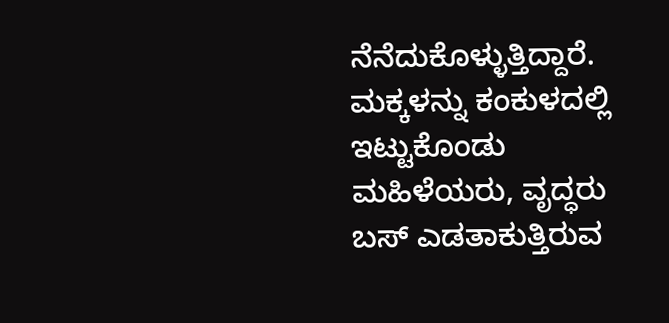ನೆನೆದುಕೊಳ್ಳುತ್ತಿದ್ದಾರೆ. ಮಕ್ಕಳನ್ನು ಕಂಕುಳದಲ್ಲಿ ಇಟ್ಟುಕೊಂಡು ಮಹಿಳೆಯರು, ವೃದ್ಧರು ಬಸ್‌ ಎಡತಾಕುತ್ತಿರುವ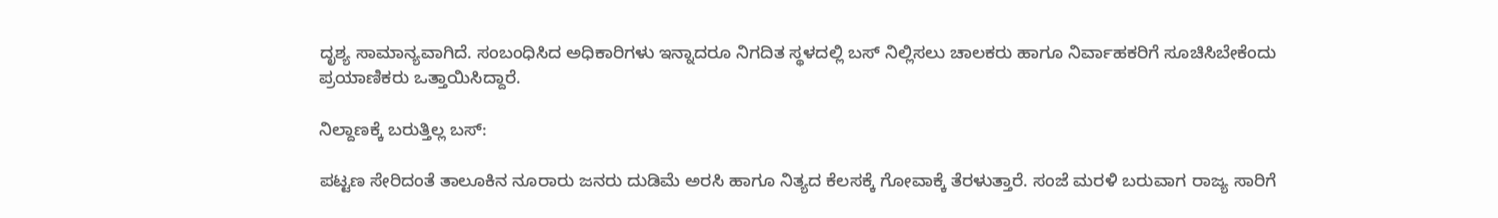ದೃಶ್ಯ ಸಾಮಾನ್ಯವಾಗಿದೆ. ಸಂಬಂಧಿಸಿದ ಅಧಿಕಾರಿಗಳು ಇನ್ನಾದರೂ ನಿಗದಿತ ಸ್ಥಳದಲ್ಲಿ ಬಸ್‌ ನಿಲ್ಲಿಸಲು ಚಾಲಕರು ಹಾಗೂ ನಿರ್ವಾಹಕರಿಗೆ ಸೂಚಿಸಿಬೇಕೆಂದು ಪ್ರಯಾಣಿಕರು ಒತ್ತಾಯಿಸಿದ್ದಾರೆ.

ನಿಲ್ದಾಣಕ್ಕೆ ಬರುತ್ತಿಲ್ಲ ಬಸ್‌:

ಪಟ್ಟಣ ಸೇರಿದಂತೆ ತಾಲೂಕಿನ ನೂರಾರು ಜನರು ದುಡಿಮೆ ಅರಸಿ ಹಾಗೂ ನಿತ್ಯದ ಕೆಲಸಕ್ಕೆ ಗೋವಾಕ್ಕೆ ತೆರಳುತ್ತಾರೆ. ಸಂಜೆ ಮರಳಿ ಬರುವಾಗ ರಾಜ್ಯ ಸಾರಿಗೆ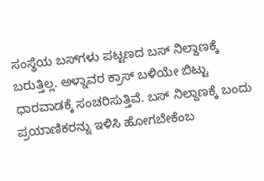ಸಂಸ್ಥೆಯ ಬಸ್‌ಗಳು ಪಟ್ಟಣದ ಬಸ್‌ ನಿಲ್ದಾಣಕ್ಕೆ ಬರುತ್ತಿಲ್ಲ. ಅಳ್ನಾವರ ಕ್ರಾಸ್‌ ಬಳಿಯೇ ಬಿಟ್ಟು ಧಾರವಾಡಕ್ಕೆ ಸಂಚರಿಸುತ್ತಿವೆ. ಬಸ್‌ ನಿಲ್ದಾಣಕ್ಕೆ ಬಂದು ಪ್ರಯಾಣಿಕರನ್ನು ಇಳಿಸಿ ಹೋಗಬೇಕೆಂಬ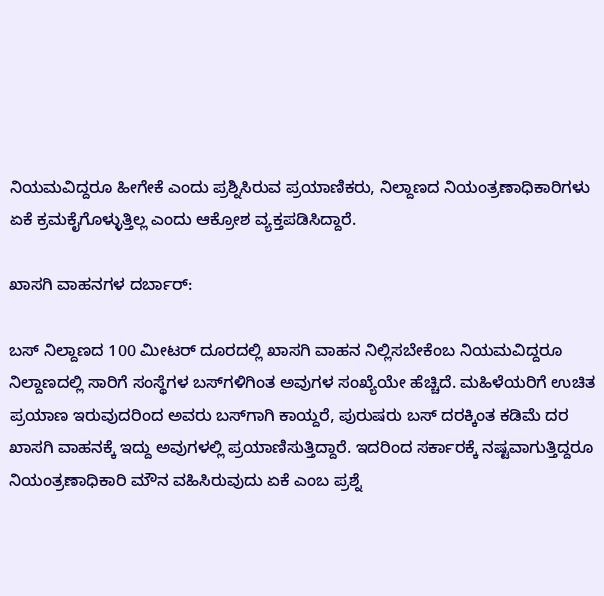ನಿಯಮವಿದ್ದರೂ ಹೀಗೇಕೆ ಎಂದು ಪ್ರಶ್ನಿಸಿರುವ ಪ್ರಯಾಣಿಕರು, ನಿಲ್ದಾಣದ ನಿಯಂತ್ರಣಾಧಿಕಾರಿಗಳು ಏಕೆ ಕ್ರಮಕೈಗೊಳ್ಳುತ್ತಿಲ್ಲ ಎಂದು ಆಕ್ರೋಶ ವ್ಯಕ್ತಪಡಿಸಿದ್ದಾರೆ.

ಖಾಸಗಿ ವಾಹನಗಳ ದರ್ಬಾರ್‌:

ಬಸ್‌ ನಿಲ್ದಾಣದ 100 ಮೀಟರ್‌ ದೂರದಲ್ಲಿ ಖಾಸಗಿ ವಾಹನ ನಿಲ್ಲಿಸಬೇಕೆಂಬ ನಿಯಮವಿದ್ದರೂ ನಿಲ್ದಾಣದಲ್ಲಿ ಸಾರಿಗೆ ಸಂಸ್ಥೆಗಳ ಬಸ್‌ಗಳಿಗಿಂತ ಅವುಗಳ ಸಂಖ್ಯೆಯೇ ಹೆಚ್ಚಿದೆ. ಮಹಿಳೆಯರಿಗೆ ಉಚಿತ ಪ್ರಯಾಣ ಇರುವುದರಿಂದ ಅವರು ಬಸ್‌ಗಾಗಿ ಕಾಯ್ದರೆ, ಪುರುಷರು ಬಸ್‌ ದರಕ್ಕಿಂತ ಕಡಿಮೆ ದರ ಖಾಸಗಿ ವಾಹನಕ್ಕೆ ಇದ್ದು ಅವುಗಳಲ್ಲಿ ಪ್ರಯಾಣಿಸುತ್ತಿದ್ದಾರೆ. ಇದರಿಂದ ಸರ್ಕಾರಕ್ಕೆ ನಷ್ಟವಾಗುತ್ತಿದ್ದರೂ ನಿಯಂತ್ರಣಾಧಿಕಾರಿ ಮೌನ ವಹಿಸಿರುವುದು ಏಕೆ ಎಂಬ ಪ್ರಶ್ನೆ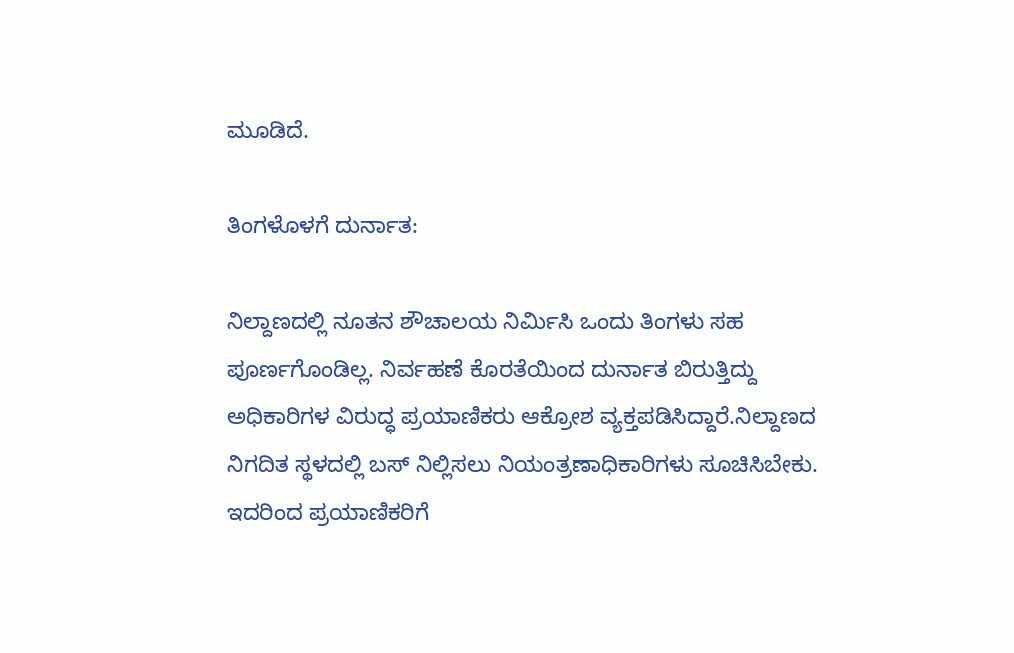ಮೂಡಿದೆ.

ತಿಂಗಳೊಳಗೆ ದುರ್ನಾತ:

ನಿಲ್ದಾಣದಲ್ಲಿ ನೂತನ ಶೌಚಾಲಯ ನಿರ್ಮಿಸಿ ಒಂದು ತಿಂಗಳು ಸಹ ಪೂರ್ಣಗೊಂಡಿಲ್ಲ. ನಿರ್ವಹಣೆ ಕೊರತೆಯಿಂದ ದುರ್ನಾತ ಬಿರುತ್ತಿದ್ದು ಅಧಿಕಾರಿಗಳ ವಿರುದ್ಧ ಪ್ರಯಾಣಿಕರು ಆಕ್ರೋಶ ವ್ಯಕ್ತಪಡಿಸಿದ್ದಾರೆ.ನಿಲ್ದಾಣದ ನಿಗದಿತ ಸ್ಥಳದಲ್ಲಿ ಬಸ್‌ ನಿಲ್ಲಿಸಲು ನಿಯಂತ್ರಣಾಧಿಕಾರಿಗಳು ಸೂಚಿಸಿಬೇಕು. ಇದರಿಂದ ಪ್ರಯಾಣಿಕರಿಗೆ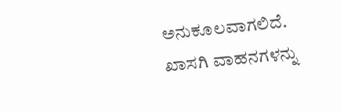ಅನುಕೂಲವಾಗಲಿದೆ. ಖಾಸಗಿ ವಾಹನಗಳನ್ನು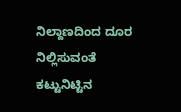ನಿಲ್ದಾಣದಿಂದ ದೂರ ನಿಲ್ಲಿಸುವಂತೆ ಕಟ್ಟುನಿಟ್ಟಿನ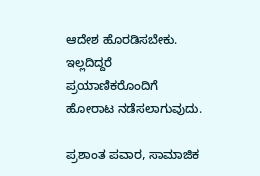ಆದೇಶ ಹೊರಡಿಸಬೇಕು. ಇಲ್ಲದಿದ್ದರೆ ಪ್ರಯಾಣಿಕರೊಂದಿಗೆ ಹೋರಾಟ ನಡೆಸಲಾಗುವುದು.

ಪ್ರಶಾಂತ ಪವಾರ, ಸಾಮಾಜಿಕ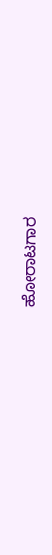ಹೋರಾಟಗಾರ